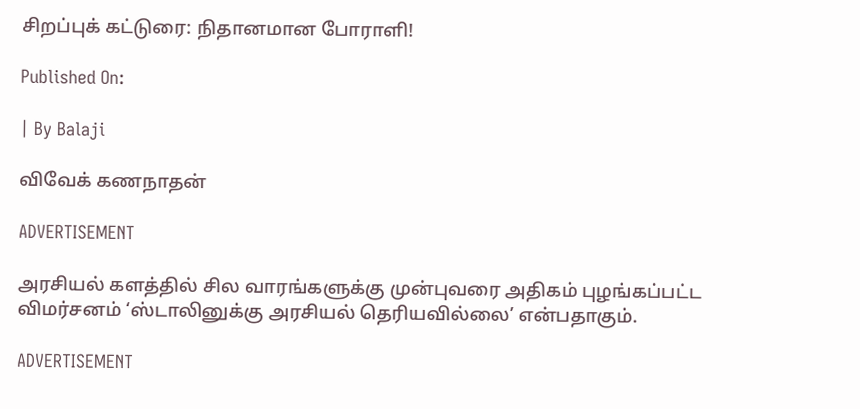சிறப்புக் கட்டுரை: நிதானமான போராளி!

Published On:

| By Balaji

விவேக் கணநாதன்

ADVERTISEMENT

அரசியல் களத்தில் சில வாரங்களுக்கு முன்புவரை அதிகம் புழங்கப்பட்ட விமர்சனம் ‘ஸ்டாலினுக்கு அரசியல் தெரியவில்லை’ என்பதாகும்.

ADVERTISEMENT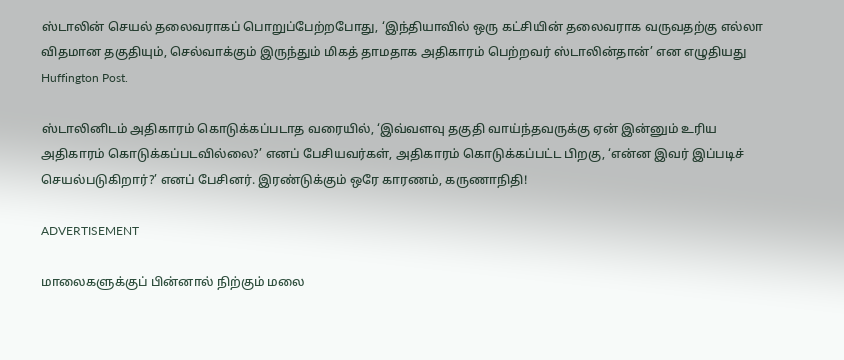ஸ்டாலின் செயல் தலைவராகப் பொறுப்பேற்றபோது, ‘இந்தியாவில் ஒரு கட்சியின் தலைவராக வருவதற்கு எல்லா விதமான தகுதியும், செல்வாக்கும் இருந்தும் மிகத் தாமதாக அதிகாரம் பெற்றவர் ஸ்டாலின்தான்’ என எழுதியது Huffington Post.

ஸ்டாலினிடம் அதிகாரம் கொடுக்கப்படாத வரையில், ‘இவ்வளவு தகுதி வாய்ந்தவருக்கு ஏன் இன்னும் உரிய அதிகாரம் கொடுக்கப்படவில்லை?’ எனப் பேசியவர்கள், அதிகாரம் கொடுக்கப்பட்ட பிறகு, ‘என்ன இவர் இப்படிச் செயல்படுகிறார்?’ எனப் பேசினர். இரண்டுக்கும் ஒரே காரணம், கருணாநிதி!

ADVERTISEMENT

மாலைகளுக்குப் பின்னால் நிற்கும் மலை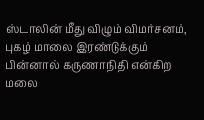ஸ்டாலின் மீது விழும் விமர்சனம், புகழ் மாலை இரண்டுக்கும் பின்னால் கருணாநிதி என்கிற மலை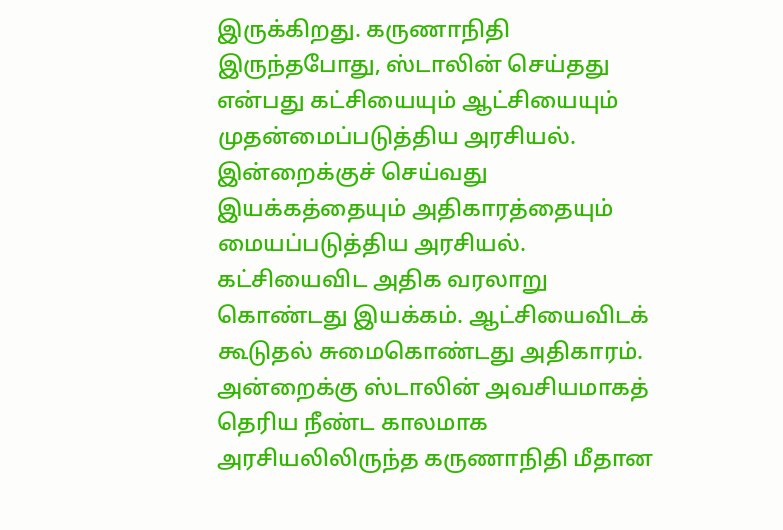இருக்கிறது. கருணாநிதி இருந்தபோது, ஸ்டாலின் செய்தது என்பது கட்சியையும் ஆட்சியையும் முதன்மைப்படுத்திய அரசியல். இன்றைக்குச் செய்வது இயக்கத்தையும் அதிகாரத்தையும் மையப்படுத்திய அரசியல். கட்சியைவிட அதிக வரலாறு கொண்டது இயக்கம். ஆட்சியைவிடக் கூடுதல் சுமைகொண்டது அதிகாரம். அன்றைக்கு ஸ்டாலின் அவசியமாகத் தெரிய நீண்ட காலமாக அரசியலிலிருந்த கருணாநிதி மீதான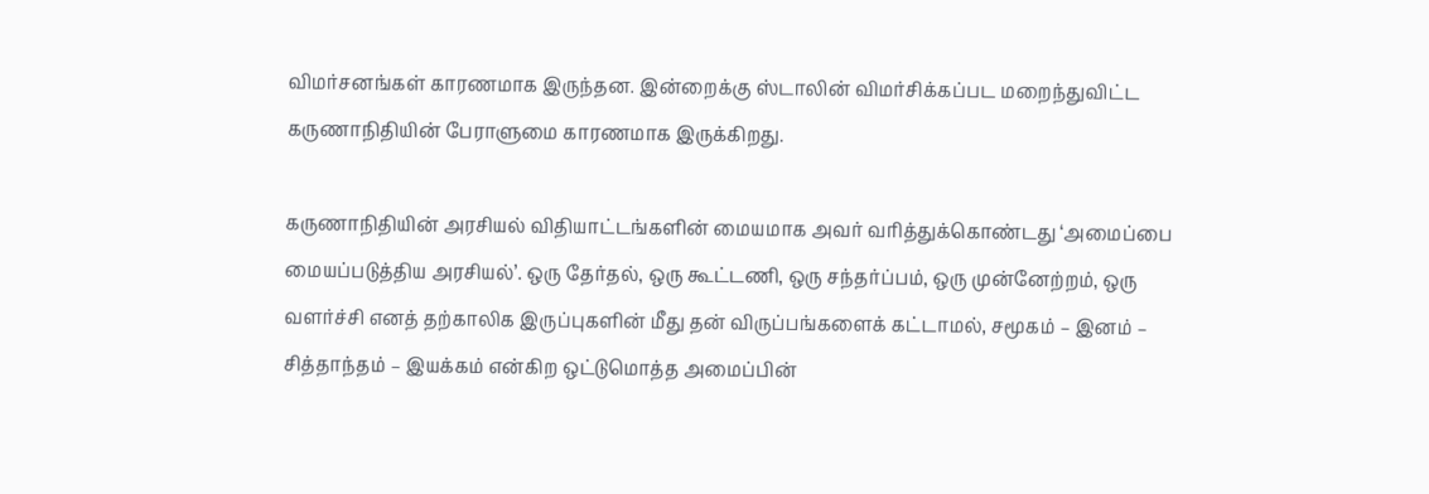விமர்சனங்கள் காரணமாக இருந்தன. இன்றைக்கு ஸ்டாலின் விமர்சிக்கப்பட மறைந்துவிட்ட கருணாநிதியின் பேராளுமை காரணமாக இருக்கிறது.

கருணாநிதியின் அரசியல் விதியாட்டங்களின் மையமாக அவர் வரித்துக்கொண்டது ‘அமைப்பை மையப்படுத்திய அரசியல்’. ஒரு தேர்தல், ஒரு கூட்டணி, ஒரு சந்தர்ப்பம், ஒரு முன்னேற்றம், ஒரு வளர்ச்சி எனத் தற்காலிக இருப்புகளின் மீது தன் விருப்பங்களைக் கட்டாமல், சமூகம் – இனம் – சித்தாந்தம் – இயக்கம் என்கிற ஒட்டுமொத்த அமைப்பின்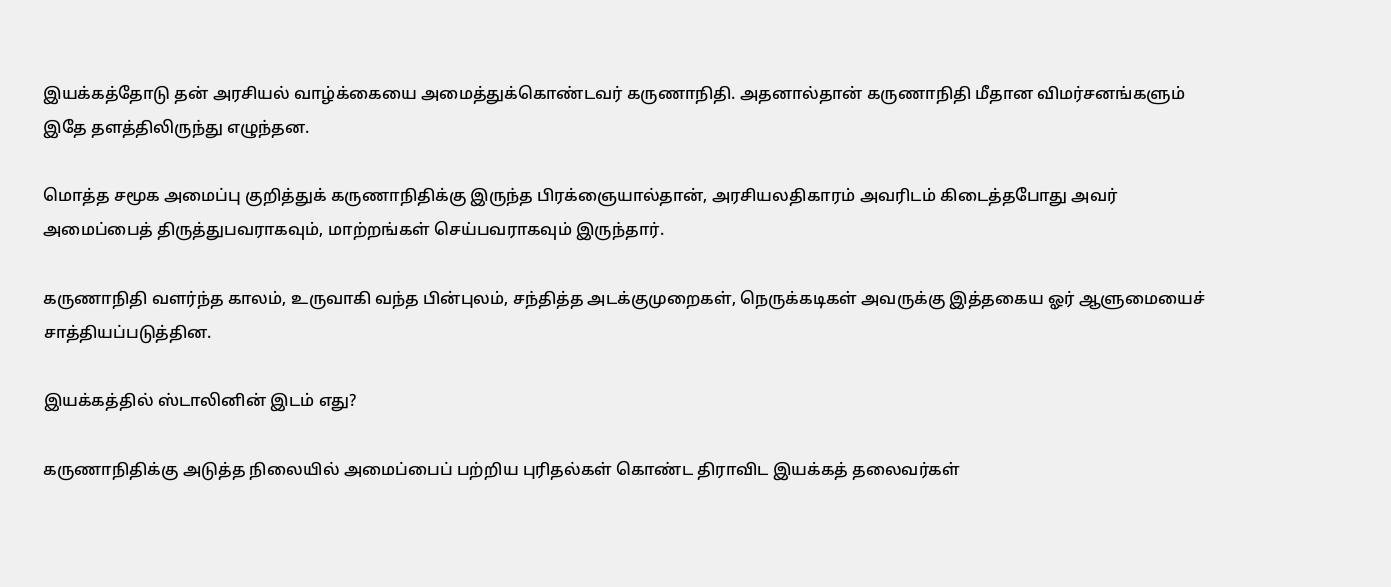இயக்கத்தோடு தன் அரசியல் வாழ்க்கையை அமைத்துக்கொண்டவர் கருணாநிதி. அதனால்தான் கருணாநிதி மீதான விமர்சனங்களும் இதே தளத்திலிருந்து எழுந்தன.

மொத்த சமூக அமைப்பு குறித்துக் கருணாநிதிக்கு இருந்த பிரக்ஞையால்தான், அரசியலதிகாரம் அவரிடம் கிடைத்தபோது அவர் அமைப்பைத் திருத்துபவராகவும், மாற்றங்கள் செய்பவராகவும் இருந்தார்.

கருணாநிதி வளர்ந்த காலம், உருவாகி வந்த பின்புலம், சந்தித்த அடக்குமுறைகள், நெருக்கடிகள் அவருக்கு இத்தகைய ஓர் ஆளுமையைச் சாத்தியப்படுத்தின.

இயக்கத்தில் ஸ்டாலினின் இடம் எது?

கருணாநிதிக்கு அடுத்த நிலையில் அமைப்பைப் பற்றிய புரிதல்கள் கொண்ட திராவிட இயக்கத் தலைவர்கள்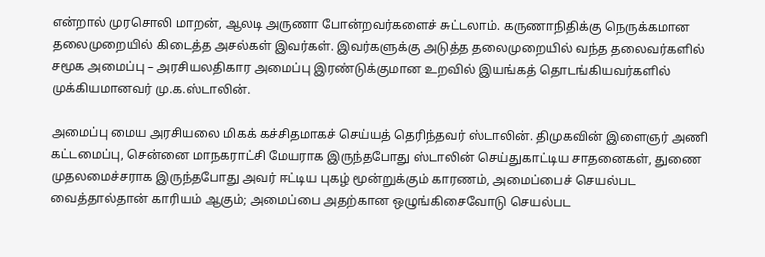என்றால் முரசொலி மாறன், ஆலடி அருணா போன்றவர்களைச் சுட்டலாம். கருணாநிதிக்கு நெருக்கமான தலைமுறையில் கிடைத்த அசல்கள் இவர்கள். இவர்களுக்கு அடுத்த தலைமுறையில் வந்த தலைவர்களில் சமூக அமைப்பு – அரசியலதிகார அமைப்பு இரண்டுக்குமான உறவில் இயங்கத் தொடங்கியவர்களில் முக்கியமானவர் மு.க.ஸ்டாலின்.

அமைப்பு மைய அரசியலை மிகக் கச்சிதமாகச் செய்யத் தெரிந்தவர் ஸ்டாலின். திமுகவின் இளைஞர் அணி கட்டமைப்பு, சென்னை மாநகராட்சி மேயராக இருந்தபோது ஸ்டாலின் செய்துகாட்டிய சாதனைகள், துணை முதலமைச்சராக இருந்தபோது அவர் ஈட்டிய புகழ் மூன்றுக்கும் காரணம், அமைப்பைச் செயல்பட வைத்தால்தான் காரியம் ஆகும்; அமைப்பை அதற்கான ஒழுங்கிசைவோடு செயல்பட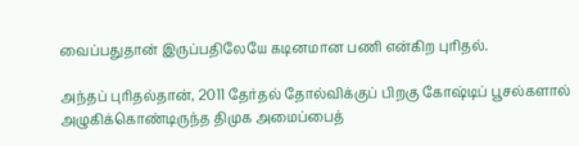வைப்பதுதான் இருப்பதிலேயே கடினமான பணி என்கிற புரிதல்.

அந்தப் புரிதல்தான், 2011 தேர்தல் தோல்விக்குப் பிறகு கோஷ்டிப் பூசல்களால் அழுகிக்கொண்டிருந்த திமுக அமைப்பைத்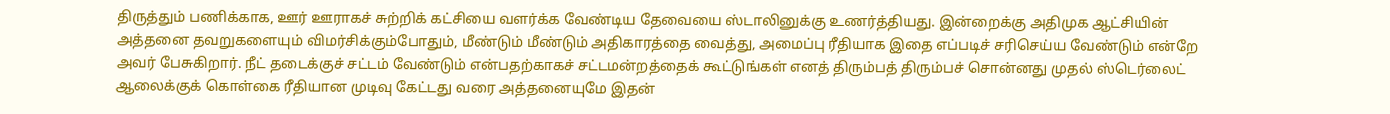திருத்தும் பணிக்காக, ஊர் ஊராகச் சுற்றிக் கட்சியை வளர்க்க வேண்டிய தேவையை ஸ்டாலினுக்கு உணர்த்தியது. இன்றைக்கு அதிமுக ஆட்சியின் அத்தனை தவறுகளையும் விமர்சிக்கும்போதும், மீண்டும் மீண்டும் அதிகாரத்தை வைத்து, அமைப்பு ரீதியாக இதை எப்படிச் சரிசெய்ய வேண்டும் என்றே அவர் பேசுகிறார். நீட் தடைக்குச் சட்டம் வேண்டும் என்பதற்காகச் சட்டமன்றத்தைக் கூட்டுங்கள் எனத் திரும்பத் திரும்பச் சொன்னது முதல் ஸ்டெர்லைட் ஆலைக்குக் கொள்கை ரீதியான முடிவு கேட்டது வரை அத்தனையுமே இதன்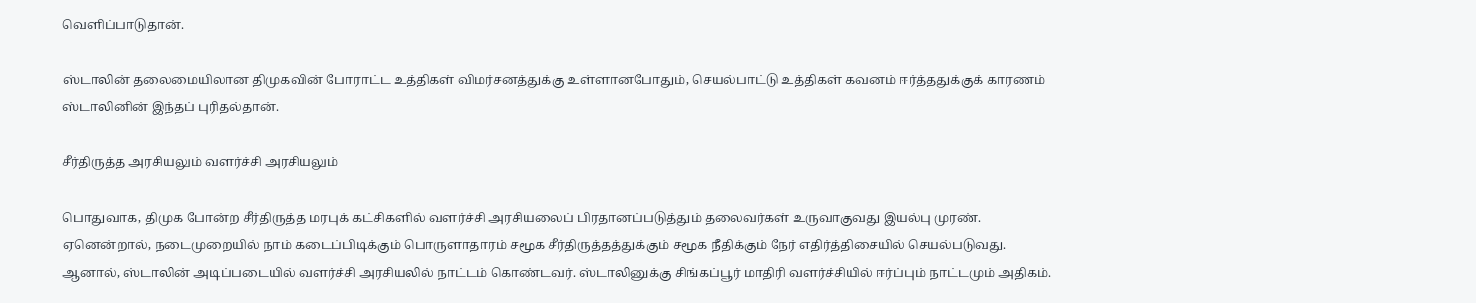வெளிப்பாடுதான்.

ஸ்டாலின் தலைமையிலான திமுகவின் போராட்ட உத்திகள் விமர்சனத்துக்கு உள்ளானபோதும், செயல்பாட்டு உத்திகள் கவனம் ஈர்த்ததுக்குக் காரணம் ஸ்டாலினின் இந்தப் புரிதல்தான்.

சீர்திருத்த அரசியலும் வளர்ச்சி அரசியலும்

பொதுவாக, திமுக போன்ற சீர்திருத்த மரபுக் கட்சிகளில் வளர்ச்சி அரசியலைப் பிரதானப்படுத்தும் தலைவர்கள் உருவாகுவது இயல்பு முரண். ஏனென்றால், நடைமுறையில் நாம் கடைப்பிடிக்கும் பொருளாதாரம் சமூக சீர்திருத்தத்துக்கும் சமூக நீதிக்கும் நேர் எதிர்த்திசையில் செயல்படுவது. ஆனால், ஸ்டாலின் அடிப்படையில் வளர்ச்சி அரசியலில் நாட்டம் கொண்டவர். ஸ்டாலினுக்கு சிங்கப்பூர் மாதிரி வளர்ச்சியில் ஈர்ப்பும் நாட்டமும் அதிகம்.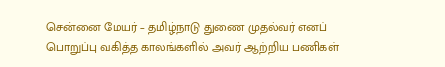சென்னை மேயர் – தமிழ்நாடு துணை முதல்வர் எனப் பொறுப்பு வகித்த காலங்களில் அவர் ஆற்றிய பணிகள்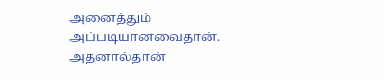அனைத்தும் அப்படியானவைதான். அதனால்தான்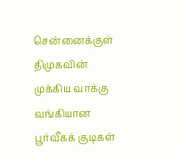சென்னைக்குள் திமுகவின் முக்கிய வாக்கு வங்கியான பூர்வீகக் குடிகள்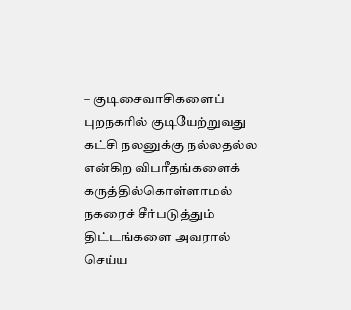– குடிசைவாசிகளைப் புறநகரில் குடியேற்றுவது கட்சி நலனுக்கு நல்லதல்ல என்கிற விபரீதங்களைக் கருத்தில்கொள்ளாமல் நகரைச் சீர்படுத்தும் திட்டங்களை அவரால் செய்ய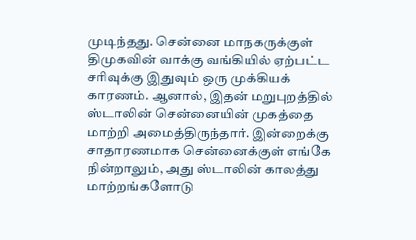முடிந்தது. சென்னை மாநகருக்குள் திமுகவின் வாக்கு வங்கியில் ஏற்பட்ட சரிவுக்கு இதுவும் ஒரு முக்கியக் காரணம். ஆனால், இதன் மறுபுறத்தில் ஸ்டாலின் சென்னையின் முகத்தை மாற்றி அமைத்திருந்தார். இன்றைக்கு சாதாரணமாக சென்னைக்குள் எங்கே நின்றாலும், அது ஸ்டாலின் காலத்து மாற்றங்களோடு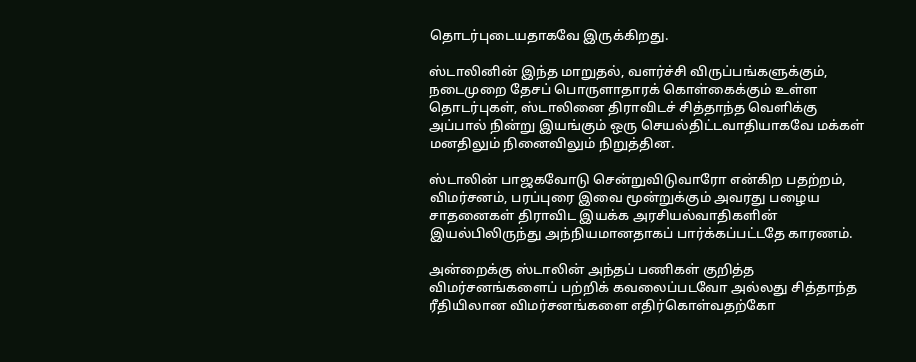தொடர்புடையதாகவே இருக்கிறது.

ஸ்டாலினின் இந்த மாறுதல், வளர்ச்சி விருப்பங்களுக்கும், நடைமுறை தேசப் பொருளாதாரக் கொள்கைக்கும் உள்ள தொடர்புகள், ஸ்டாலினை திராவிடச் சித்தாந்த வெளிக்கு அப்பால் நின்று இயங்கும் ஒரு செயல்திட்டவாதியாகவே மக்கள் மனதிலும் நினைவிலும் நிறுத்தின.

ஸ்டாலின் பாஜகவோடு சென்றுவிடுவாரோ என்கிற பதற்றம், விமர்சனம், பரப்புரை இவை மூன்றுக்கும் அவரது பழைய சாதனைகள் திராவிட இயக்க அரசியல்வாதிகளின் இயல்பிலிருந்து அந்நியமானதாகப் பார்க்கப்பட்டதே காரணம்.

அன்றைக்கு ஸ்டாலின் அந்தப் பணிகள் குறித்த விமர்சனங்களைப் பற்றிக் கவலைப்படவோ அல்லது சித்தாந்த ரீதியிலான விமர்சனங்களை எதிர்கொள்வதற்கோ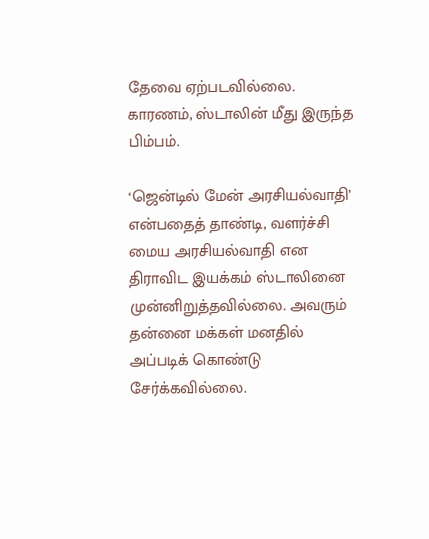தேவை ஏற்படவில்லை. காரணம், ஸ்டாலின் மீது இருந்த பிம்பம்.

‘ஜென்டில் மேன் அரசியல்வாதி’ என்பதைத் தாண்டி, வளர்ச்சி மைய அரசியல்வாதி என திராவிட இயக்கம் ஸ்டாலினை முன்னிறுத்தவில்லை. அவரும் தன்னை மக்கள் மனதில் அப்படிக் கொண்டு சேர்க்கவில்லை.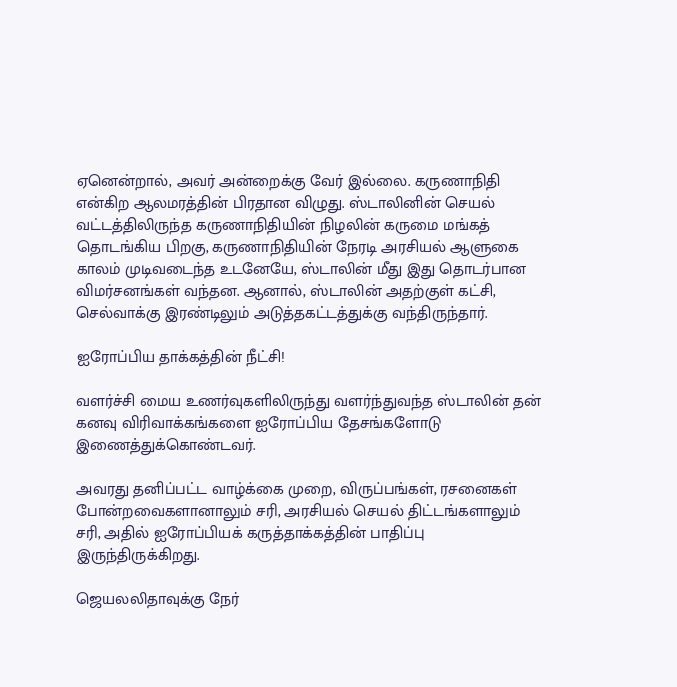ஏனென்றால், அவர் அன்றைக்கு வேர் இல்லை. கருணாநிதி என்கிற ஆலமரத்தின் பிரதான விழுது. ஸ்டாலினின் செயல் வட்டத்திலிருந்த கருணாநிதியின் நிழலின் கருமை மங்கத் தொடங்கிய பிறகு, கருணாநிதியின் நேரடி அரசியல் ஆளுகை காலம் முடிவடைந்த உடனேயே, ஸ்டாலின் மீது இது தொடர்பான விமர்சனங்கள் வந்தன. ஆனால், ஸ்டாலின் அதற்குள் கட்சி, செல்வாக்கு இரண்டிலும் அடுத்தகட்டத்துக்கு வந்திருந்தார்.

ஐரோப்பிய தாக்கத்தின் நீட்சி!

வளர்ச்சி மைய உணர்வுகளிலிருந்து வளர்ந்துவந்த ஸ்டாலின் தன் கனவு விரிவாக்கங்களை ஐரோப்பிய தேசங்களோடு இணைத்துக்கொண்டவர்.

அவரது தனிப்பட்ட வாழ்க்கை முறை, விருப்பங்கள், ரசனைகள் போன்றவைகளானாலும் சரி, அரசியல் செயல் திட்டங்களாலும் சரி, அதில் ஐரோப்பியக் கருத்தாக்கத்தின் பாதிப்பு இருந்திருக்கிறது.

ஜெயலலிதாவுக்கு நேர்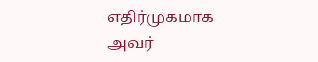எதிர்முகமாக அவர்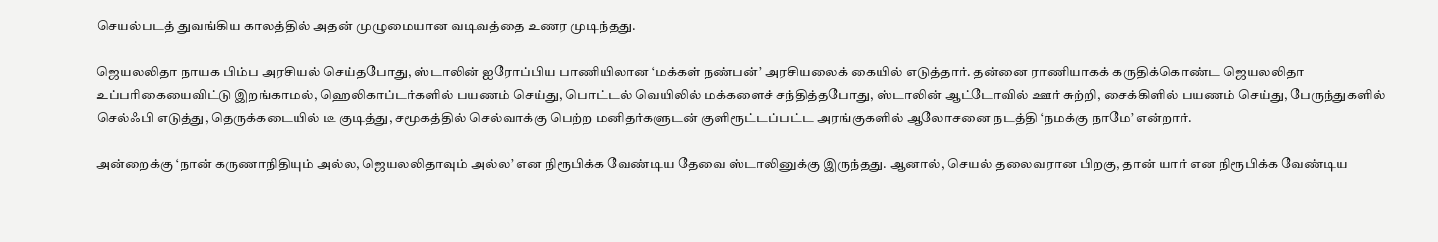செயல்படத் துவங்கிய காலத்தில் அதன் முழுமையான வடிவத்தை உணர முடிந்தது.

ஜெயலலிதா நாயக பிம்ப அரசியல் செய்தபோது, ஸ்டாலின் ஐரோப்பிய பாணியிலான ‘மக்கள் நண்பன்’ அரசியலைக் கையில் எடுத்தார். தன்னை ராணியாகக் கருதிக்கொண்ட ஜெயலலிதா உப்பரிகையைவிட்டு இறங்காமல், ஹெலிகாப்டர்களில் பயணம் செய்து, பொட்டல் வெயிலில் மக்களைச் சந்தித்தபோது, ஸ்டாலின் ஆட்டோவில் ஊர் சுற்றி, சைக்கிளில் பயணம் செய்து, பேருந்துகளில் செல்ஃபி எடுத்து, தெருக்கடையில் டீ குடித்து, சமூகத்தில் செல்வாக்கு பெற்ற மனிதர்களுடன் குளிரூட்டப்பட்ட அரங்குகளில் ஆலோசனை நடத்தி ‘நமக்கு நாமே’ என்றார்.

அன்றைக்கு ‘நான் கருணாநிதியும் அல்ல, ஜெயலலிதாவும் அல்ல’ என நிரூபிக்க வேண்டிய தேவை ஸ்டாலினுக்கு இருந்தது. ஆனால், செயல் தலைவரான பிறகு, தான் யார் என நிரூபிக்க வேண்டிய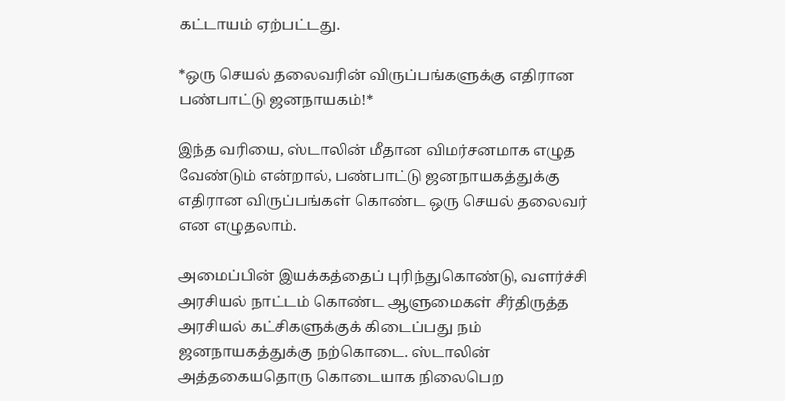கட்டாயம் ஏற்பட்டது.

*ஒரு செயல் தலைவரின் விருப்பங்களுக்கு எதிரான பண்பாட்டு ஜனநாயகம்!*

இந்த வரியை, ஸ்டாலின் மீதான விமர்சனமாக எழுத வேண்டும் என்றால், பண்பாட்டு ஜனநாயகத்துக்கு எதிரான விருப்பங்கள் கொண்ட ஒரு செயல் தலைவர் என எழுதலாம்.

அமைப்பின் இயக்கத்தைப் புரிந்துகொண்டு, வளர்ச்சி அரசியல் நாட்டம் கொண்ட ஆளுமைகள் சீர்திருத்த அரசியல் கட்சிகளுக்குக் கிடைப்பது நம் ஜனநாயகத்துக்கு நற்கொடை. ஸ்டாலின் அத்தகையதொரு கொடையாக நிலைபெற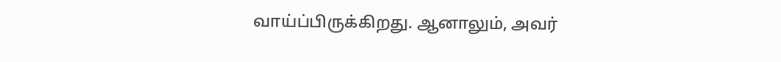வாய்ப்பிருக்கிறது. ஆனாலும், அவர்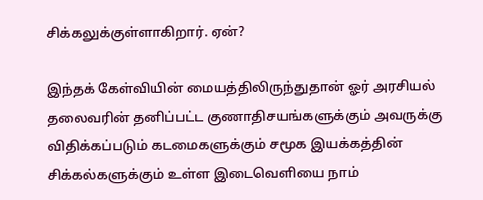சிக்கலுக்குள்ளாகிறார். ஏன்?

இந்தக் கேள்வியின் மையத்திலிருந்துதான் ஓர் அரசியல் தலைவரின் தனிப்பட்ட குணாதிசயங்களுக்கும் அவருக்கு விதிக்கப்படும் கடமைகளுக்கும் சமூக இயக்கத்தின் சிக்கல்களுக்கும் உள்ள இடைவெளியை நாம்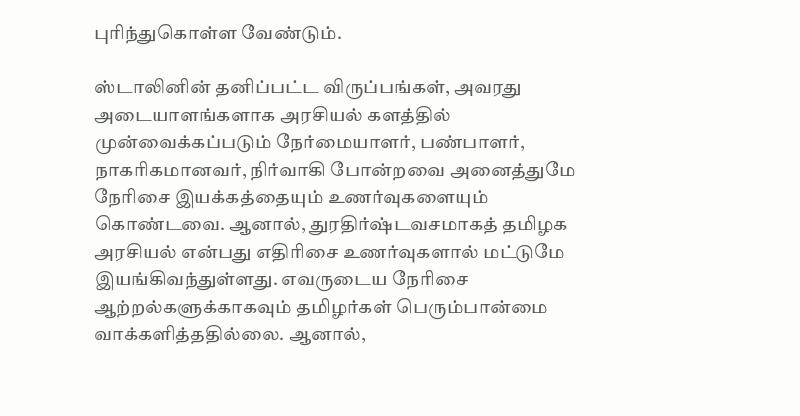புரிந்துகொள்ள வேண்டும்.

ஸ்டாலினின் தனிப்பட்ட விருப்பங்கள், அவரது அடையாளங்களாக அரசியல் களத்தில் முன்வைக்கப்படும் நேர்மையாளர், பண்பாளர், நாகரிகமானவர், நிர்வாகி போன்றவை அனைத்துமே நேரிசை இயக்கத்தையும் உணர்வுகளையும் கொண்டவை. ஆனால், துரதிர்ஷ்டவசமாகத் தமிழக அரசியல் என்பது எதிரிசை உணர்வுகளால் மட்டுமே இயங்கிவந்துள்ளது. எவருடைய நேரிசை ஆற்றல்களுக்காகவும் தமிழர்கள் பெரும்பான்மை வாக்களித்ததில்லை. ஆனால்,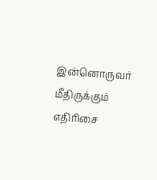இன்னொருவர் மீதிருக்கும் எதிரிசை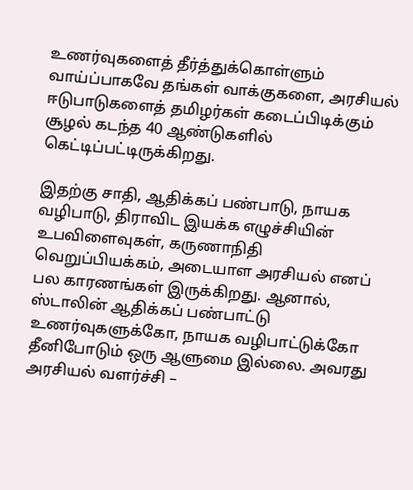உணர்வுகளைத் தீர்த்துக்கொள்ளும் வாய்ப்பாகவே தங்கள் வாக்குகளை, அரசியல் ஈடுபாடுகளைத் தமிழர்கள் கடைப்பிடிக்கும் சூழல் கடந்த 40 ஆண்டுகளில் கெட்டிப்பட்டிருக்கிறது.

இதற்கு சாதி, ஆதிக்கப் பண்பாடு, நாயக வழிபாடு, திராவிட இயக்க எழுச்சியின் உபவிளைவுகள், கருணாநிதி வெறுப்பியக்கம், அடையாள அரசியல் எனப் பல காரணங்கள் இருக்கிறது. ஆனால், ஸ்டாலின் ஆதிக்கப் பண்பாட்டு உணர்வுகளுக்கோ, நாயக வழிபாட்டுக்கோ தீனிபோடும் ஒரு ஆளுமை இல்லை. அவரது அரசியல் வளர்ச்சி –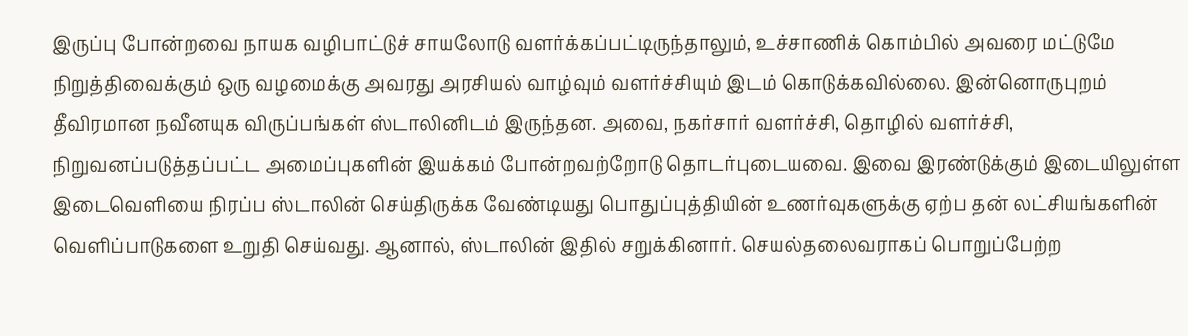இருப்பு போன்றவை நாயக வழிபாட்டுச் சாயலோடு வளர்க்கப்பட்டிருந்தாலும், உச்சாணிக் கொம்பில் அவரை மட்டுமே நிறுத்திவைக்கும் ஒரு வழமைக்கு அவரது அரசியல் வாழ்வும் வளர்ச்சியும் இடம் கொடுக்கவில்லை. இன்னொருபுறம் தீவிரமான நவீனயுக விருப்பங்கள் ஸ்டாலினிடம் இருந்தன. அவை, நகர்சார் வளர்ச்சி, தொழில் வளர்ச்சி, நிறுவனப்படுத்தப்பட்ட அமைப்புகளின் இயக்கம் போன்றவற்றோடு தொடர்புடையவை. இவை இரண்டுக்கும் இடையிலுள்ள இடைவெளியை நிரப்ப ஸ்டாலின் செய்திருக்க வேண்டியது பொதுப்புத்தியின் உணர்வுகளுக்கு ஏற்ப தன் லட்சியங்களின் வெளிப்பாடுகளை உறுதி செய்வது. ஆனால், ஸ்டாலின் இதில் சறுக்கினார். செயல்தலைவராகப் பொறுப்பேற்ற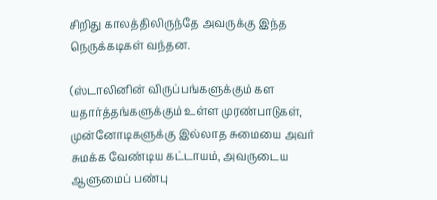சிறிது காலத்திலிருந்தே அவருக்கு இந்த நெருக்கடிகள் வந்தன.

(ஸ்டாலினின் விருப்பங்களுக்கும் கள யதார்த்தங்களுக்கும் உள்ள முரண்பாடுகள், முன்னோடிகளுக்கு இல்லாத சுமையை அவர் சுமக்க வேண்டிய கட்டாயம், அவருடைய ஆளுமைப் பண்பு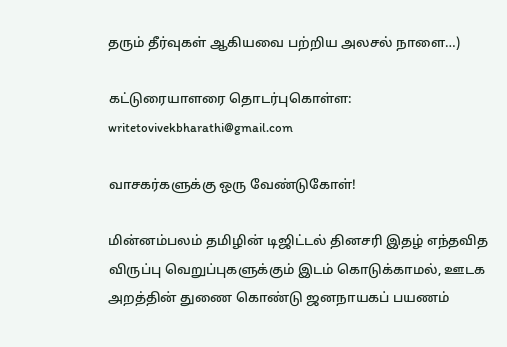தரும் தீர்வுகள் ஆகியவை பற்றிய அலசல் நாளை…)

கட்டுரையாளரை தொடர்புகொள்ள: writetovivekbharathi@gmail.com

வாசகர்களுக்கு ஒரு வேண்டுகோள்!

மின்னம்பலம் தமிழின் டிஜிட்டல் தினசரி இதழ் எந்தவித விருப்பு வெறுப்புகளுக்கும் இடம் கொடுக்காமல், ஊடக அறத்தின் துணை கொண்டு ஜனநாயகப் பயணம்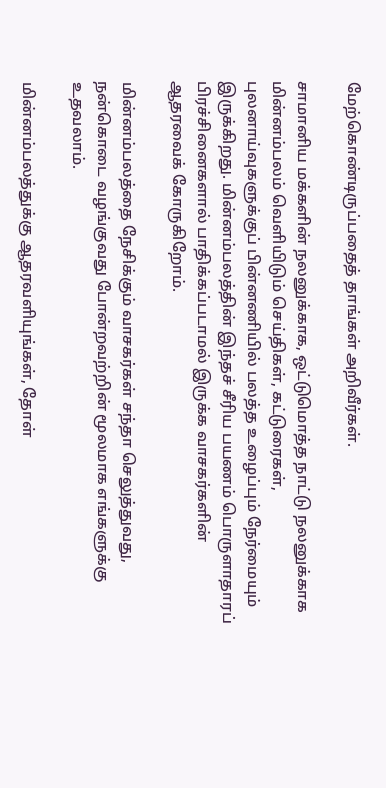மேற்கொண்டிருப்பதைத் தாங்கள் அறிவீர்கள்.

சாமானிய மக்களின் நலனுக்காக, ஒட்டுமொத்த நாட்டு நலனுக்காக மின்னம்பலம் வெளியிடும் செய்திகள், கட்டுரைகள், புலனாய்வுகளுக்குப் பின்னணியில் பலத்த உழைப்பும் நேர்மையும் இருக்கிறது. மின்னம்பலத்தின் இந்தச் சீரிய பயணம் பொருளாதாரப் பிரச்சினைகளால் பாதிக்கப்படாமல் இருக்க வாசகர்களின் ஆதரவைக் கோருகிறோம்.

மின்னம்பலத்தை நேசிக்கும் வாசகர்கள் சந்தா செலுத்துவது, நன்கொடை வழங்குவது போன்றவற்றின் மூலமாக எங்களுக்கு உதவலாம்.

மின்னம்பலத்துக்கு ஆதரவளியுங்கள், தோள்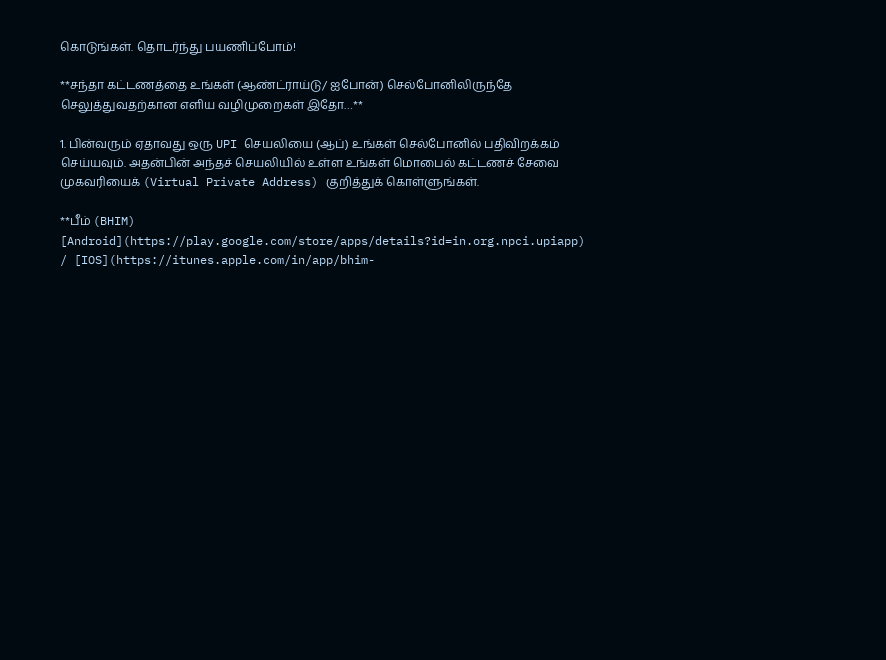கொடுங்கள். தொடர்ந்து பயணிப்போம்!

**சந்தா கட்டணத்தை உங்கள் (ஆண்ட்ராய்டு/ ஐபோன்) செல்போனிலிருந்தே செலுத்துவதற்கான எளிய வழிமுறைகள் இதோ…**

1. பின்வரும் ஏதாவது ஒரு UPI செயலியை (ஆப்) உங்கள் செல்போனில் பதிவிறக்கம் செய்யவும். அதன்பின் அந்தச் செயலியில் உள்ள உங்கள் மொபைல் கட்டணச் சேவை முகவரியைக் (Virtual Private Address) குறித்துக் கொள்ளுங்கள்.

**பீம் (BHIM) [Android](https://play.google.com/store/apps/details?id=in.org.npci.upiapp) / [IOS](https://itunes.apple.com/in/app/bhim-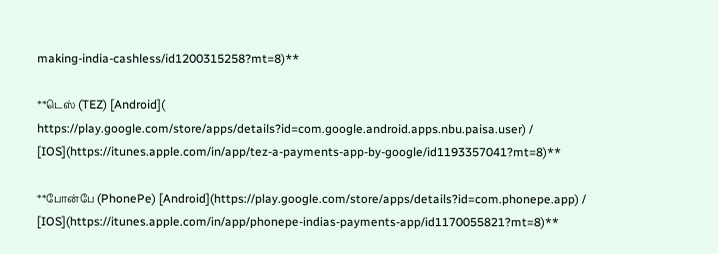making-india-cashless/id1200315258?mt=8)**

**டெஸ் (TEZ) [Android]( https://play.google.com/store/apps/details?id=com.google.android.apps.nbu.paisa.user) / [IOS](https://itunes.apple.com/in/app/tez-a-payments-app-by-google/id1193357041?mt=8)**

**போன்பே (PhonePe) [Android](https://play.google.com/store/apps/details?id=com.phonepe.app) / [IOS](https://itunes.apple.com/in/app/phonepe-indias-payments-app/id1170055821?mt=8)**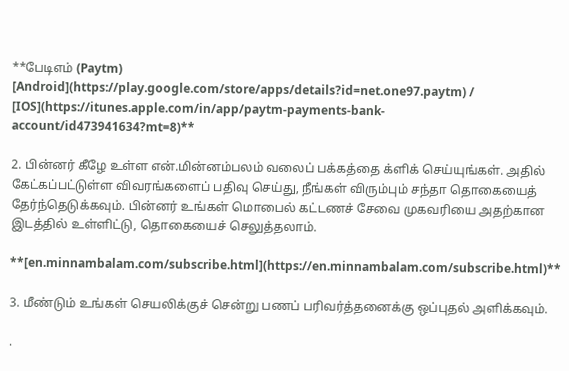**பேடிஎம் (Paytm) [Android](https://play.google.com/store/apps/details?id=net.one97.paytm) / [IOS](https://itunes.apple.com/in/app/paytm-payments-bank-account/id473941634?mt=8)**

2. பின்னர் கீழே உள்ள என்.மின்னம்பலம் வலைப் பக்கத்தை க்ளிக் செய்யுங்கள். அதில் கேட்கப்பட்டுள்ள விவரங்களைப் பதிவு செய்து, நீங்கள் விரும்பும் சந்தா தொகையைத் தேர்ந்தெடுக்கவும். பின்னர் உங்கள் மொபைல் கட்டணச் சேவை முகவரியை அதற்கான இடத்தில் உள்ளிட்டு, தொகையைச் செலுத்தலாம்.

**[en.minnambalam.com/subscribe.html](https://en.minnambalam.com/subscribe.html)**

3. மீண்டும் உங்கள் செயலிக்குச் சென்று பணப் பரிவர்த்தனைக்கு ஒப்புதல் அளிக்கவும்.

.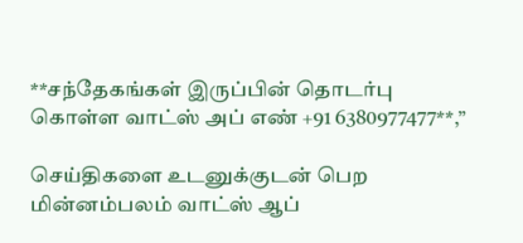**சந்தேகங்கள் இருப்பின் தொடர்பு கொள்ள வாட்ஸ் அப் எண் +91 6380977477**,”

செய்திகளை உடனுக்குடன் பெற மின்னம்பலம் வாட்ஸ் ஆப்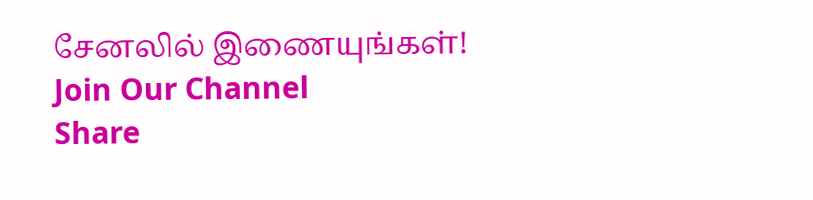சேனலில் இணையுங்கள்!
Join Our Channel
Share